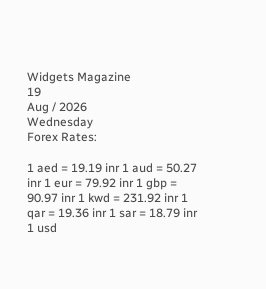Widgets Magazine
19
Aug / 2026
Wednesday
Forex Rates:

1 aed = 19.19 inr 1 aud = 50.27 inr 1 eur = 79.92 inr 1 gbp = 90.97 inr 1 kwd = 231.92 inr 1 qar = 19.36 inr 1 sar = 18.79 inr 1 usd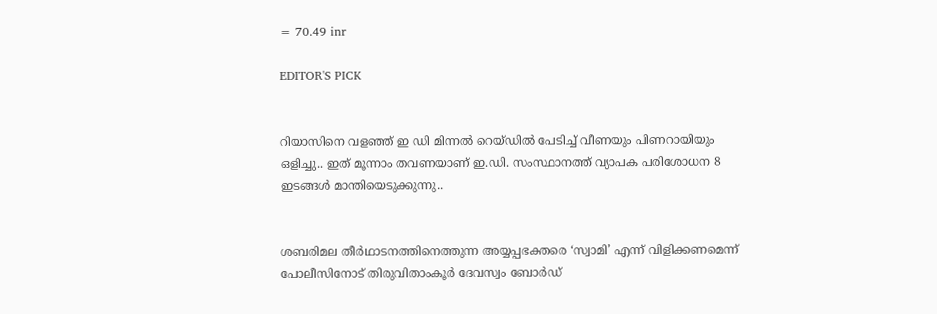= 70.49 inr

EDITOR'S PICK


റിയാസിനെ വളഞ്ഞ് ഇ ഡി മിന്നൽ റെയ്ഡിൽ പേടിച്ച് വീണയും പിണറായിയും ഒളിച്ചു.. ഇത് മൂന്നാം തവണയാണ് ഇ.ഡി. സംസ്ഥാനത്ത് വ്യാപക പരിശോധന 8 ഇടങ്ങൾ മാന്തിയെടുക്കുന്നു..


ശബരിമല തീർഥാടനത്തിനെത്തുന്ന അയ്യപ്പഭക്തരെ ‘സ്വാമി’ എന്ന് വിളിക്കണമെന്ന് പോലീസിനോട് തിരുവിതാംകൂർ ദേവസ്വം ബോർഡ്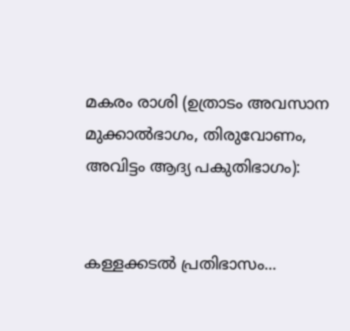മകരം രാശി (ഉത്രാടം അവസാന മുക്കാൽഭാഗം, തിരുവോണം, അവിട്ടം ആദ്യ പകുതിഭാഗം):


കള്ളക്കടൽ പ്രതിഭാസം...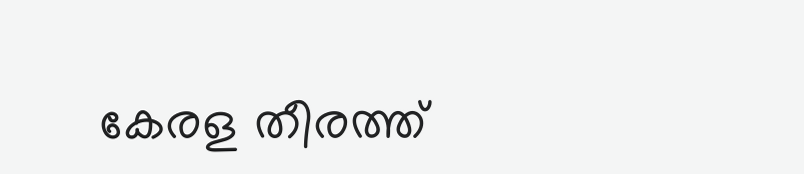കേരള തീരത്ത്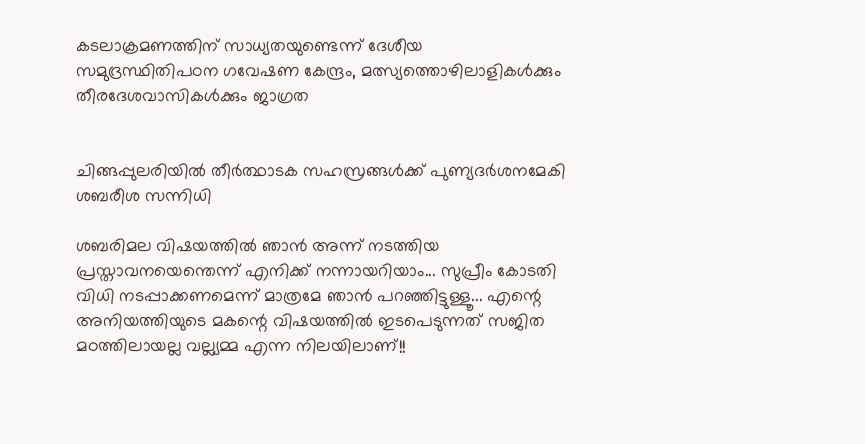കടലാക്രമണത്തിന് സാധ്യതയുണ്ടെന്ന് ദേശീയ സമുദ്രസ്ഥിതിപഠന ഗവേഷണ കേന്ദ്രം, മത്സ്യത്തൊഴിലാളികൾക്കും തീരദേശവാസികൾക്കും ജാഗ്രത


ചിങ്ങപ്പുലരിയിൽ തീർത്ഥാടക സഹസ്രങ്ങൾക്ക് പുണ്യദർശനമേകി ശബരീശ സന്നിധി

ശബരിമല വിഷയത്തില്‍ ഞാന്‍ അന്ന് നടത്തിയ പ്രസ്താവനയെന്തെന്ന് എനിക്ക് നന്നായറിയാം... സുപ്രീം കോടതി വിധി നടപ്പാക്കണമെന്ന് മാത്രമേ ഞാന്‍ പറഞ്ഞിട്ടുള്ളൂ... എന്റെ അനിയത്തിയുടെ മകന്റെ വിഷയത്തില്‍ ഇടപെടുന്നത് സജിത മഠത്തിലായല്ല വല്ല്യമ്മ എന്ന നിലയിലാണ്!!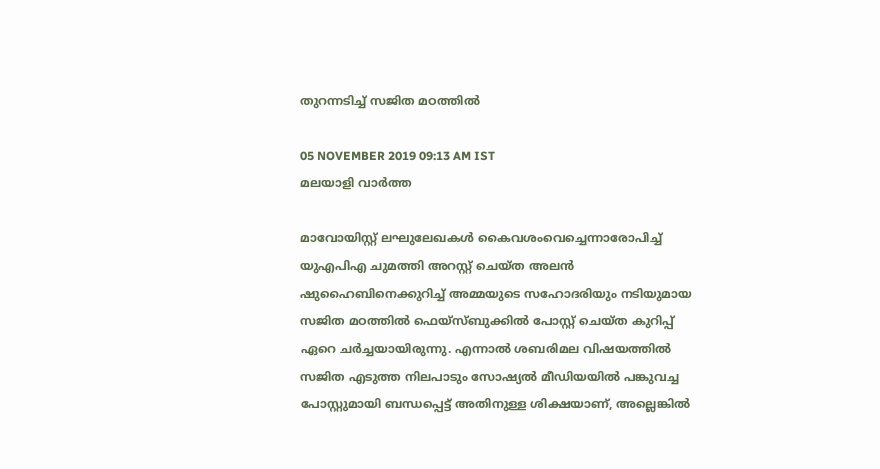തുറന്നടിച്ച് സജിത മഠത്തില്‍

05 NOVEMBER 2019 09:13 AM IST
മലയാളി വാര്‍ത്ത

മാവോയിസ്റ്റ് ലഘുലേഖകള്‍ കൈവശംവെച്ചെന്നാരോപിച്ച്‌ യുഎപിഎ ചുമത്തി അറസ്റ്റ് ചെയ്ത അലന്‍ ഷുഹൈബിനെക്കുറിച്ച്‌ അമ്മയുടെ സഹോദരിയും നടിയുമായ സജിത മഠത്തില്‍ ഫെയ്സ്ബുക്കില്‍ പോസ്റ്റ് ചെയ്ത കുറിപ്പ് ഏറെ ചര്‍ച്ചയായിരുന്നു. എന്നാല്‍ ശബരിമല വിഷയത്തില്‍ സജിത എടുത്ത നിലപാടും സോഷ്യല്‍ മീഡിയയില്‍ പങ്കുവച്ച പോസ്റ്റുമായി ബന്ധപ്പെട്ട് അതിനുള്ള ശിക്ഷയാണ്, അല്ലെങ്കില്‍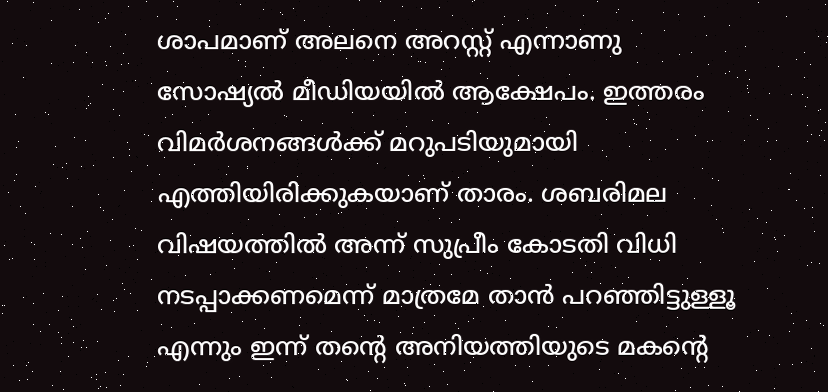ശാപമാണ് അലനെ അറസ്റ്റ് എന്നാണു സോഷ്യല്‍ മീഡിയയില്‍ ആക്ഷേപം. ഇത്തരം വിമര്‍ശനങ്ങള്‍ക്ക് മറുപടിയുമായി എത്തിയിരിക്കുകയാണ് താരം. ശബരിമല വിഷയത്തില്‍ അന്ന് സുപ്രീം കോടതി വിധി നടപ്പാക്കണമെന്ന് മാത്രമേ താന്‍ പറഞ്ഞിട്ടുള്ളൂ എന്നും ഇന്ന് തന്റെ അനിയത്തിയുടെ മകന്റെ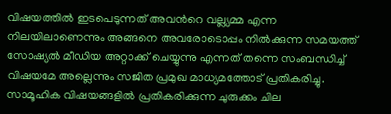വിഷയത്തില്‍ ഇടപെടുന്നത് അവന്‍റെ വല്ല്യമ്മ എന്ന നിലയിലാണെന്നും അങ്ങനെ അവരോടൊപ്പം നില്‍ക്കുന്ന സമയത്ത് സോഷ്യല്‍ മീഡിയ അറ്റാക്ക് ചെയ്യുന്നു എന്നത് തന്നെ സംബന്ധിച്ച്‌ വിഷയമേ അല്ലെന്നും സജിത പ്രമുഖ മാധ്യമത്തോട് പ്രതികരിച്ചു. സാമൂഹിക വിഷയങ്ങളില്‍ പ്രതികരിക്കുന്ന ചുരുക്കം ചില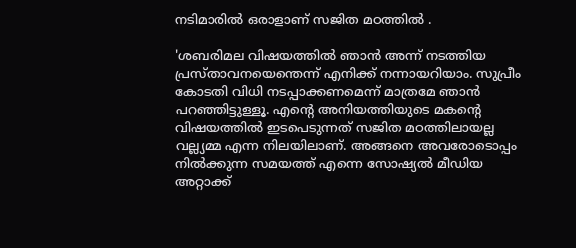നടിമാരില്‍ ഒരാളാണ് സജിത മഠത്തില്‍ .

'ശബരിമല വിഷയത്തില്‍ ഞാന്‍ അന്ന് നടത്തിയ പ്രസ്താവനയെന്തെന്ന് എനിക്ക് നന്നായറിയാം. സുപ്രീം കോടതി വിധി നടപ്പാക്കണമെന്ന് മാത്രമേ ഞാന്‍ പറഞ്ഞിട്ടുള്ളൂ. എന്റെ അനിയത്തിയുടെ മകന്റെ വിഷയത്തില്‍ ഇടപെടുന്നത് സജിത മഠത്തിലായല്ല വല്ല്യമ്മ എന്ന നിലയിലാണ്. അങ്ങനെ അവരോടൊപ്പം നില്‍ക്കുന്ന സമയത്ത് എന്നെ സോഷ്യല്‍ മീഡിയ അറ്റാക്ക്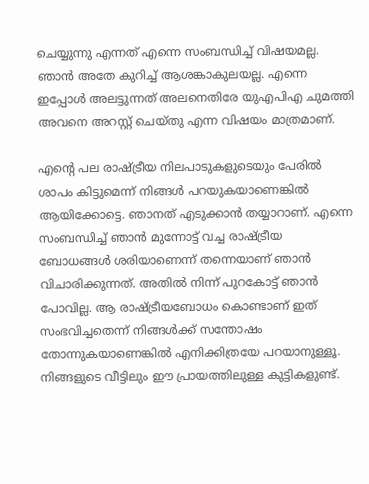ചെയ്യുന്നു എന്നത് എന്നെ സംബന്ധിച്ച്‌ വിഷയമല്ല. ഞാന്‍ അതേ കുറിച്ച്‌ ആശങ്കാകുലയല്ല. എന്നെ ഇപ്പോള്‍ അലട്ടുന്നത് അലനെതിരേ യുഎപിഎ ചുമത്തി അവനെ അറസ്റ്റ് ചെയ്തു എന്ന വിഷയം മാത്രമാണ്.

എന്റെ പല രാഷ്ട്രീയ നിലപാടുകളുടെയും പേരില്‍ ശാപം കിട്ടുമെന്ന് നിങ്ങള്‍ പറയുകയാണെങ്കില്‍ ആയിക്കോട്ടെ. ഞാനത് എടുക്കാന്‍ തയ്യാറാണ്. എന്നെ സംബന്ധിച്ച്‌ ഞാന്‍ മുന്നോട്ട് വച്ച രാഷ്ട്രീയ ബോധങ്ങള്‍ ശരിയാണെന്ന് തന്നെയാണ് ഞാന്‍ വിചാരിക്കുന്നത്. അതില്‍ നിന്ന് പുറകോട്ട് ഞാന്‍ പോവില്ല. ആ രാഷ്ട്രീയബോധം കൊണ്ടാണ് ഇത് സംഭവിച്ചതെന്ന് നിങ്ങള്‍ക്ക് സന്തോഷം തോന്നുകയാണെങ്കില്‍ എനിക്കിത്രയേ പറയാനുള്ളൂ. നിങ്ങളുടെ വീട്ടിലും ഈ പ്രായത്തിലുള്ള കുട്ടികളുണ്ട്.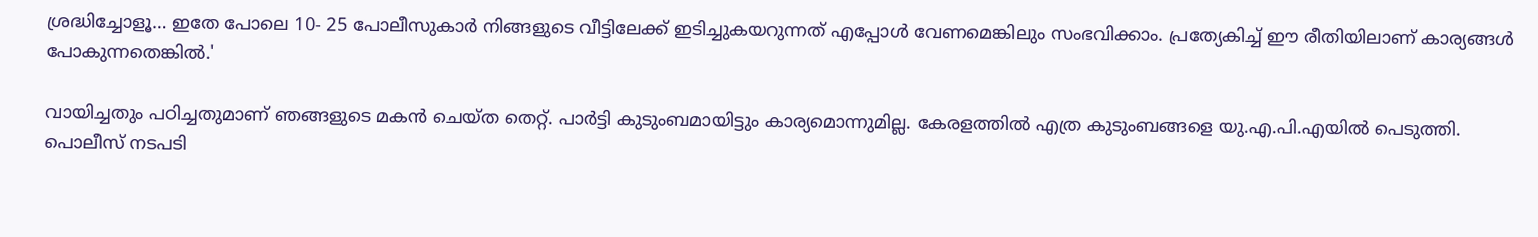ശ്രദ്ധിച്ചോളൂ… ഇതേ പോലെ 10- 25 പോലീസുകാര്‍ നിങ്ങളുടെ വീട്ടിലേക്ക് ഇടിച്ചുകയറുന്നത് എപ്പോള്‍ വേണമെങ്കിലും സംഭവിക്കാം. പ്രത്യേകിച്ച്‌ ഈ രീതിയിലാണ് കാര്യങ്ങള്‍ പോകുന്നതെങ്കില്‍.'

വായിച്ചതും പഠിച്ചതുമാണ് ഞങ്ങളുടെ മകന്‍ ചെയ്ത തെറ്റ്. പാര്‍ട്ടി കുടുംബമായിട്ടും കാര്യമൊന്നുമില്ല. കേരളത്തില്‍ എത്ര കുടുംബങ്ങളെ യു.എ.പി.എയില്‍ പെടുത്തി. പൊലീസ് നടപടി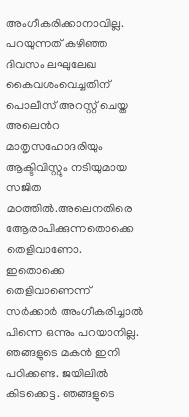അംഗീകരിക്കാനാവില്ല. പറയുന്നത് കഴിഞ്ഞ ദിവസം ലഘുലേഖ കൈവശംവെച്ചതിന് പൊലീസ് അറസ്റ്റ് ചെയ്ത അലെന്‍റ മാതൃസഹോദരിയും ആക്ടിവിസ്റ്റും നടിയുമായ സജിത മഠത്തില്‍.അലെനതിരെ ആേരാപിക്കുന്നതൊക്കെ തെളിവാണോ. ഇതൊക്കെ തെളിവാണെന്ന് സര്‍ക്കാര്‍ അംഗീകരിച്ചാല്‍ പിന്നെ ഒന്നും പറയാനില്ല. ഞങ്ങളുടെ മകന്‍ ഇനി പഠിക്കണ്ട. ജയിലില്‍ കിടക്കെട്ട. ഞങ്ങളുടെ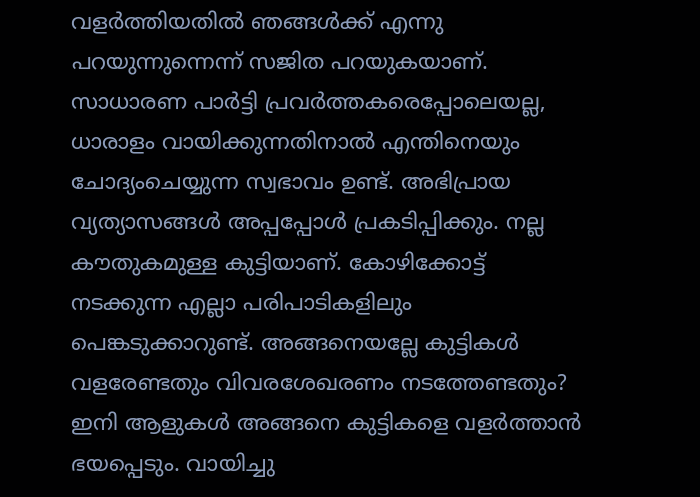വളര്‍ത്തിയതില്‍ ഞങ്ങള്‍ക്ക് എന്നു പറയുന്നുന്നെന്ന് സജിത പറയുകയാണ്. സാധാരണ പാര്‍ട്ടി പ്രവര്‍ത്തകരെപ്പോലെയല്ല, ധാരാളം വായിക്കുന്നതിനാല്‍ എന്തിനെയും ചോദ്യംചെയ്യുന്ന സ്വഭാവം ഉണ്ട്. അഭിപ്രായ വ്യത്യാസങ്ങള്‍ അപ്പപ്പോള്‍ പ്രകടിപ്പിക്കും. നല്ല കൗതുകമുള്ള കുട്ടിയാണ്. കോഴിക്കോട്ട് നടക്കുന്ന എല്ലാ പരിപാടികളിലും പെങ്കടുക്കാറുണ്ട്. അങ്ങനെയല്ലേ കുട്ടികള്‍ വളരേണ്ടതും വിവരശേഖരണം നടത്തേണ്ടതും? ഇനി ആളുകള്‍ അങ്ങനെ കുട്ടികളെ വളര്‍ത്താന്‍ ഭയപ്പെടും. വായിച്ചു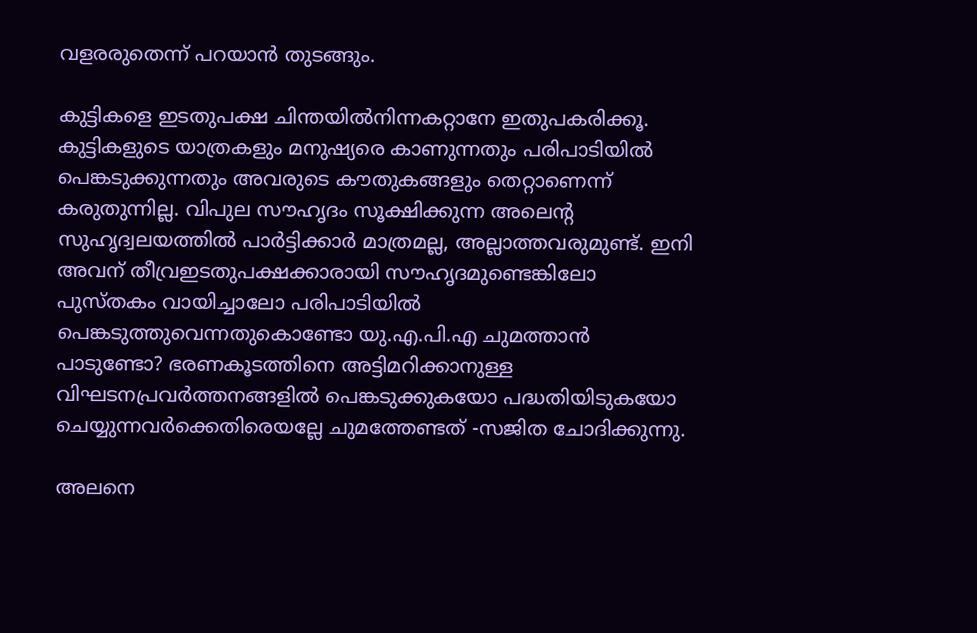വളരരുതെന്ന് പറയാന്‍ തുടങ്ങും.

കുട്ടികളെ ഇടതുപക്ഷ ചിന്തയില്‍നിന്നകറ്റാനേ ഇതുപകരിക്കൂ. കുട്ടികളുടെ യാത്രകളും മനുഷ്യരെ കാണുന്നതും പരിപാടിയില്‍ പെങ്കടുക്കുന്നതും അവരുടെ കൗതുകങ്ങളും തെറ്റാണെന്ന് കരുതുന്നില്ല. വിപുല സൗഹൃദം സൂക്ഷിക്കുന്ന അലെന്‍റ സുഹൃദ്വലയത്തില്‍ പാര്‍ട്ടിക്കാര്‍ മാത്രമല്ല, അല്ലാത്തവരുമുണ്ട്. ഇനി അവന് തീവ്രഇടതുപക്ഷക്കാരായി സൗഹൃദമുണ്ടെങ്കിലോ പുസ്തകം വായിച്ചാലോ പരിപാടിയില്‍ പെങ്കടുത്തുവെന്നതുകൊണ്ടോ യു.എ.പി.എ ചുമത്താന്‍ പാടുണ്ടോ? ഭരണകൂടത്തിനെ അട്ടിമറിക്കാനുള്ള വിഘടനപ്രവര്‍ത്തനങ്ങളില്‍ പെങ്കടുക്കുകയോ പദ്ധതിയിടുകയോ ചെയ്യുന്നവര്‍ക്കെതിരെയല്ലേ ചുമത്തേണ്ടത് -സജിത ചോദിക്കുന്നു.

അലനെ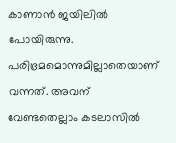കാണാന്‍ ജയിലില്‍ പോയിരുന്നു. പരിഭ്രമമൊന്നുമില്ലാതെയാണ് വന്നത്. അവന് വേണ്ടതെല്ലാം കടലാസില്‍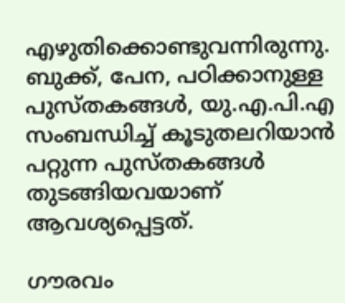എഴുതിക്കൊണ്ടുവന്നിരുന്നു. ബുക്ക്, പേന, പഠിക്കാനുള്ള പുസ്തകങ്ങള്‍, യു.എ.പി.എ സംബന്ധിച്ച്‌ കൂടുതലറിയാന്‍ പറ്റുന്ന പുസ്തകങ്ങള്‍ തുടങ്ങിയവയാണ് ആവശ്യപ്പെട്ടത്.

ഗൗരവം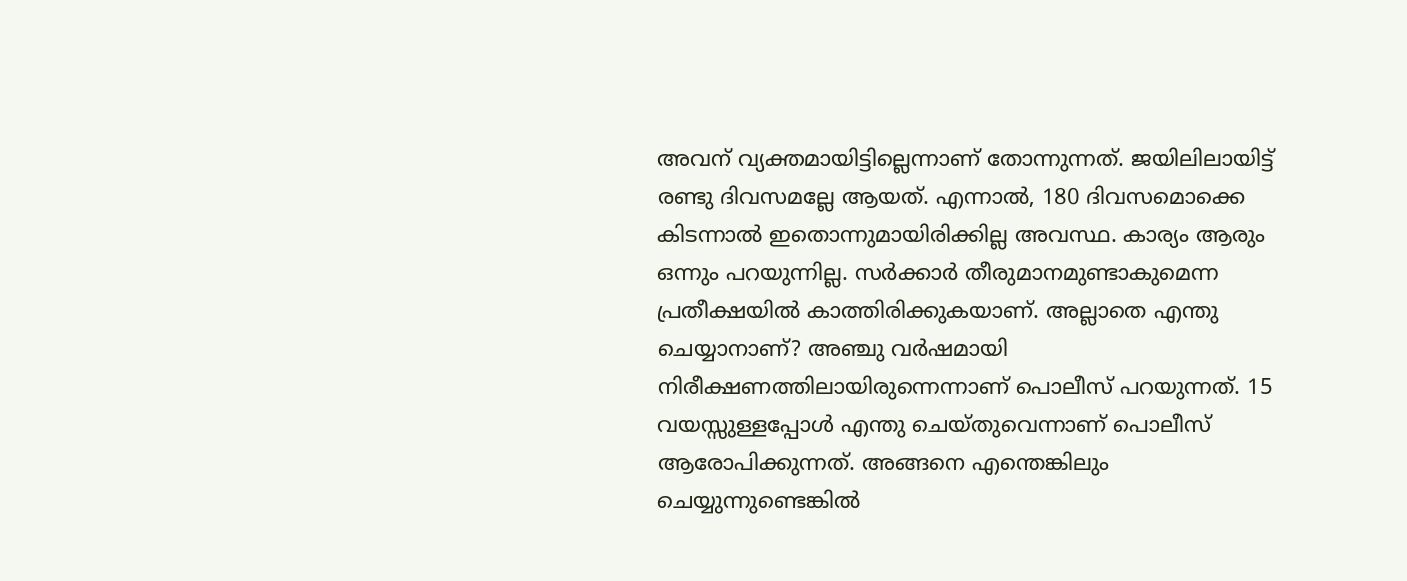അവന് വ്യക്തമായിട്ടില്ലെന്നാണ് തോന്നുന്നത്. ജയിലിലായിട്ട് രണ്ടു ദിവസമല്ലേ ആയത്. എന്നാല്‍, 180 ദിവസമൊക്കെ കിടന്നാല്‍ ഇതൊന്നുമായിരിക്കില്ല അവസ്ഥ. കാര്യം ആരും ഒന്നും പറയുന്നില്ല. സര്‍ക്കാര്‍ തീരുമാനമുണ്ടാകുമെന്ന പ്രതീക്ഷയില്‍ കാത്തിരിക്കുകയാണ്. അല്ലാതെ എന്തു ചെയ്യാനാണ്? അഞ്ചു വര്‍ഷമായി നിരീക്ഷണത്തിലായിരുന്നെന്നാണ് പൊലീസ് പറയുന്നത്. 15 വയസ്സുള്ളപ്പോള്‍ എന്തു ചെയ്തുവെന്നാണ് പൊലീസ് ആരോപിക്കുന്നത്. അങ്ങനെ എന്തെങ്കിലും ചെയ്യുന്നുണ്ടെങ്കില്‍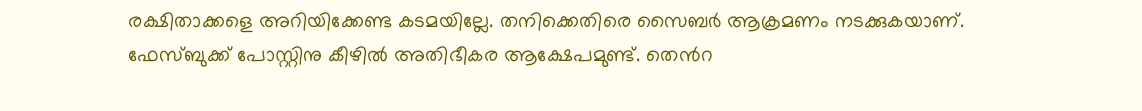രക്ഷിതാക്കളെ അറിയിക്കേണ്ട കടമയില്ലേ. തനിക്കെതിരെ സൈബര്‍ ആക്രമണം നടക്കുകയാണ്. ഫേസ്ബുക്ക് പോസ്റ്റിനു കീഴില്‍ അതിഭീകര ആക്ഷേപമുണ്ട്. തെന്‍റ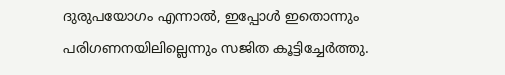ദുരുപയോഗം എന്നാല്‍, ഇപ്പോള്‍ ഇതൊന്നും പരിഗണനയിലില്ലെന്നും സജിത കൂട്ടിച്ചേര്‍ത്തു.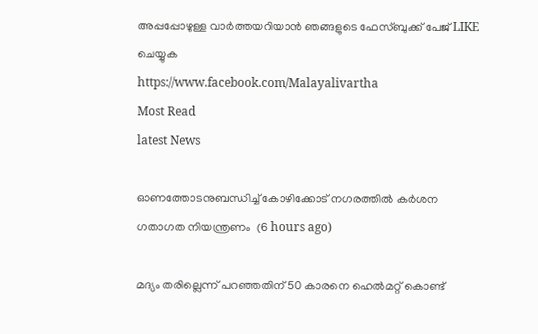അപ്പപ്പോഴുള്ള വാര്‍ത്തയറിയാന്‍ ഞങ്ങളുടെ ഫേസ്‌ബുക്ക്‌ പേജ് LIKE ചെയ്യുക
https://www.facebook.com/Malayalivartha
Most Read
latest News

ഓണത്തോടനുബന്ധിച്ച് കോഴിക്കോട് നഗരത്തില്‍ കര്‍ശന ഗതാഗത നിയന്ത്രണം  (6 hours ago)

മദ്യം തരില്ലെന്ന് പറഞ്ഞതിന് 50 കാരനെ ഹെല്‍മറ്റ് കൊണ്ട്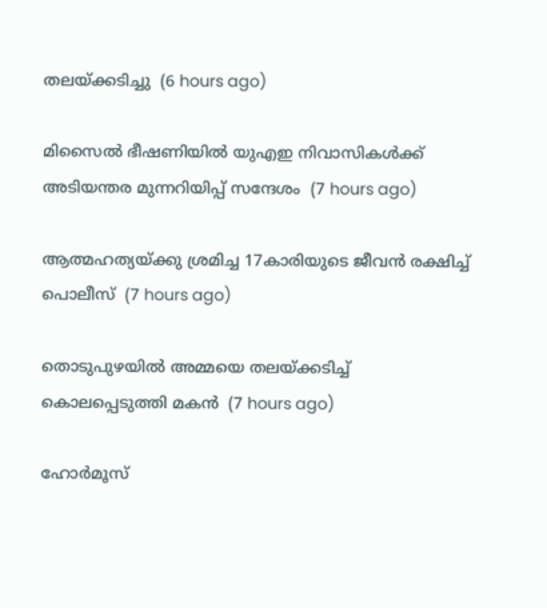തലയ്ക്കടിച്ചു  (6 hours ago)

മിസൈല്‍ ഭീഷണിയില്‍ യുഎഇ നിവാസികള്‍ക്ക് അടിയന്തര മുന്നറിയിപ്പ് സന്ദേശം  (7 hours ago)

ആത്മഹത്യയ്ക്കു ശ്രമിച്ച 17കാരിയുടെ ജീവന്‍ രക്ഷിച്ച് പൊലീസ്  (7 hours ago)

തൊടുപുഴയില്‍ അമ്മയെ തലയ്ക്കടിച്ച് കൊലപ്പെടുത്തി മകന്‍  (7 hours ago)

ഹോര്‍മൂസ്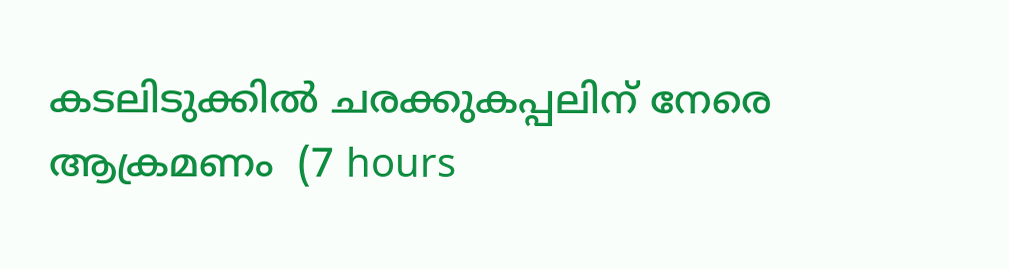കടലിടുക്കില്‍ ചരക്കുകപ്പലിന് നേരെ ആക്രമണം  (7 hours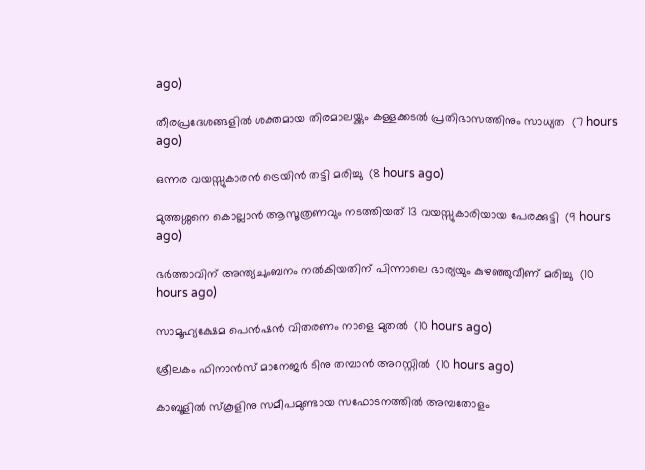ago)

തീരപ്രദേശങ്ങളില്‍ ശക്തമായ തിരമാലയ്ക്കും കള്ളക്കടല്‍ പ്രതിഭാസത്തിനും സാധ്യത  (7 hours ago)

ഒന്നര വയസ്സുകാരന്‍ ട്രെയിന്‍ തട്ടി മരിച്ചു  (8 hours ago)

മുത്തശ്ശനെ കൊല്ലാന്‍ ആസൂത്രണവും നടത്തിയത് 13 വയസ്സുകാരിയായ പേരക്കുട്ടി  (9 hours ago)

ഭര്‍ത്താവിന് അന്ത്യചുംബനം നല്‍കിയതിന് പിന്നാലെ ഭാര്യയും കുഴഞ്ഞുവീണ് മരിച്ചു  (10 hours ago)

സാമൂഹ്യക്ഷേമ പെന്‍ഷന്‍ വിതരണം നാളെ മുതല്‍  (10 hours ago)

ശ്രീലകം ഫിനാന്‍സ് മാനേജര്‍ ടിനു തമ്പാന്‍ അറസ്റ്റില്‍  (10 hours ago)

കാബൂളില്‍ സ്‌കൂളിനു സമീപമുണ്ടായ സഫോടനത്തില്‍ അമ്പതോളം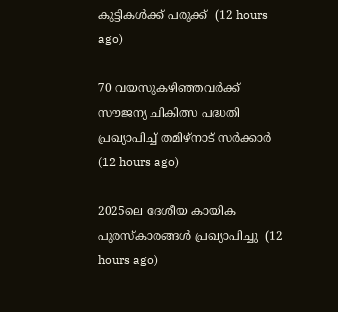കുട്ടികള്‍ക്ക് പരുക്ക്  (12 hours ago)

70 വയസുകഴിഞ്ഞവര്‍ക്ക് സൗജന്യ ചികിത്സ പദ്ധതി പ്രഖ്യാപിച്ച് തമിഴ്‌നാട് സര്‍ക്കാര്‍  (12 hours ago)

2025ലെ ദേശീയ കായിക പുരസ്‌കാരങ്ങള്‍ പ്രഖ്യാപിച്ചു  (12 hours ago)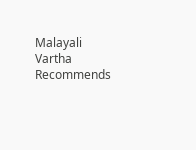Malayali Vartha Recommends